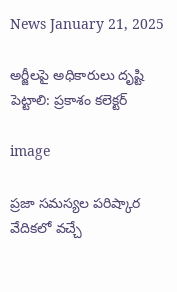News January 21, 2025

అర్జీలపై అధికారులు దృష్టి పెట్టాలి: ప్రకాశం కలెక్టర్

image

ప్రజా సమస్యల పరిష్కార వేదికలో వచ్చే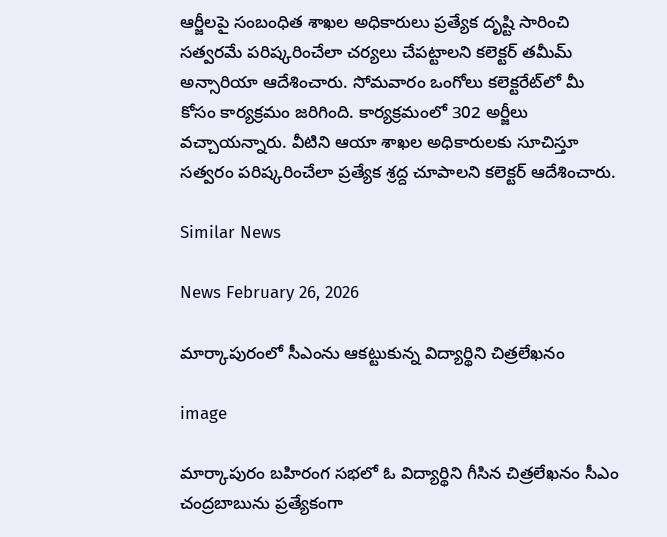ఆర్జీలపై సంబంధిత శాఖల అధికారులు ప్రత్యేక దృష్టి సారించి సత్వరమే పరిష్కరించేలా చర్యలు చేపట్టాలని కలెక్టర్ తమీమ్ అన్సారియా ఆదేశించారు. సోమవారం ఒంగోలు కలెక్టరేట్‌లో మీ కోసం కార్యక్రమం జరిగింది. కార్యక్రమంలో 302 అర్జీలు వచ్చాయన్నారు. వీటిని ఆయా శాఖల అధికారులకు సూచిస్తూ సత్వరం పరిష్కరించేలా ప్రత్యేక శ్రద్ద చూపాలని కలెక్టర్ ఆదేశించారు.

Similar News

News February 26, 2026

మార్కాపురంలో సీఎంను ఆకట్టుకున్న విద్యార్థిని చిత్రలేఖనం

image

మార్కాపురం బహిరంగ సభలో ఓ విద్యార్థిని గీసిన చిత్రలేఖనం సీఎం చంద్రబాబును ప్రత్యేకంగా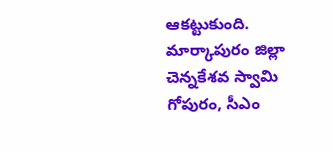ఆకట్టుకుంది. మార్కాపురం జిల్లా చెన్నకేశవ స్వామి గోపురం, సీఎం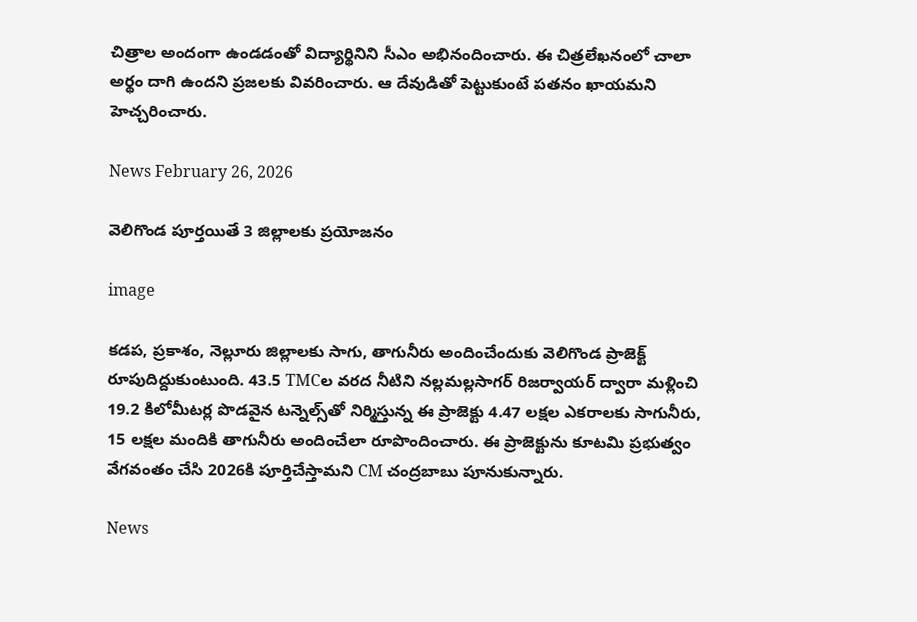చిత్రాల అందంగా ఉండడంతో విద్యార్థినిని సీఎం అభినందించారు. ఈ చిత్రలేఖనంలో చాలా అర్థం దాగి ఉందని ప్రజలకు వివరించారు. ఆ దేవుడితో పెట్టుకుంటే పతనం ఖాయమని హెచ్చరించారు.

News February 26, 2026

వెలిగొండ పూర్తయితే 3 జిల్లాలకు ప్రయోజనం

image

కడప, ప్రకాశం, నెల్లూరు జిల్లాలకు సాగు, తాగునీరు అందించేందుకు వెలిగొండ ప్రాజెక్ట్ రూపుదిద్దుకుంటుంది. 43.5 TMCల వరద నీటిని నల్లమల్లసాగర్ రిజర్వాయర్ ద్వారా మళ్లించి 19.2 కిలోమీటర్ల పొడవైన టన్నెల్స్‌తో నిర్మిస్తున్న ఈ ప్రాజెక్టు 4.47 లక్షల ఎకరాలకు సాగునీరు, 15 లక్షల మందికి తాగునీరు అందించేలా రూపొందించారు. ఈ ప్రాజెక్టును కూటమి ప్రభుత్వం వేగవంతం చేసి 2026కి పూర్తిచేస్తామని CM చంద్రబాబు పూనుకున్నారు.

News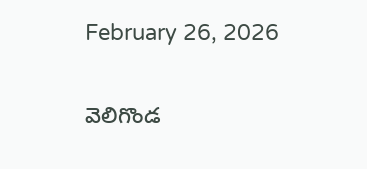February 26, 2026

వెలిగొండ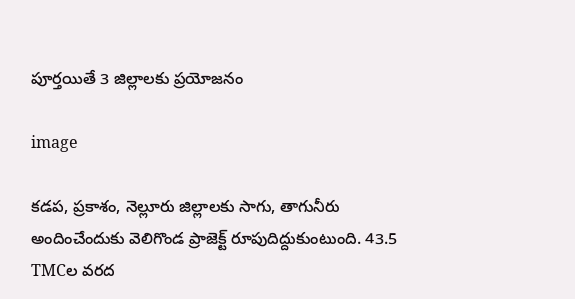పూర్తయితే 3 జిల్లాలకు ప్రయోజనం

image

కడప, ప్రకాశం, నెల్లూరు జిల్లాలకు సాగు, తాగునీరు అందించేందుకు వెలిగొండ ప్రాజెక్ట్ రూపుదిద్దుకుంటుంది. 43.5 TMCల వరద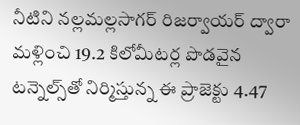నీటిని నల్లమల్లసాగర్ రిజర్వాయర్ ద్వారా మళ్లించి 19.2 కిలోమీటర్ల పొడవైన టన్నెల్స్‌తో నిర్మిస్తున్న ఈ ప్రాజెక్టు 4.47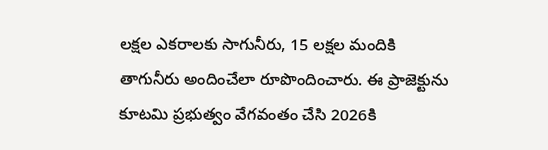లక్షల ఎకరాలకు సాగునీరు, 15 లక్షల మందికి తాగునీరు అందించేలా రూపొందించారు. ఈ ప్రాజెక్టును కూటమి ప్రభుత్వం వేగవంతం చేసి 2026కి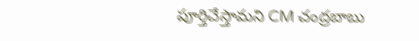పూర్తిచేస్తామని CM చంద్రబాబు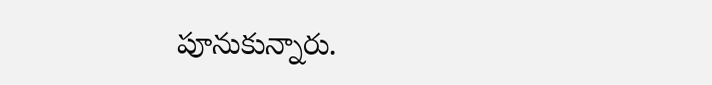పూనుకున్నారు.